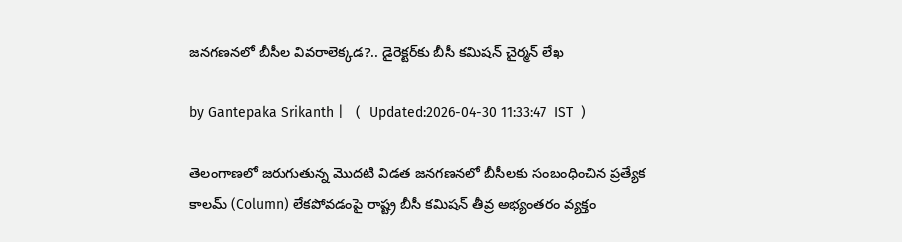జనగణనలో బీసీల వివరాలెక్కడ?.. డైరెక్టర్‌కు బీసీ కమిషన్ చైర్మన్ లేఖ

by Gantepaka Srikanth |   (  Updated:2026-04-30 11:33:47  IST  )

తెలంగాణలో జరుగుతున్న మొదటి విడత జనగణనలో బీసీలకు సంబంధించిన ప్రత్యేక కాలమ్ (Column) లేకపోవడంపై రాష్ట్ర బీసీ కమిషన్ తీవ్ర అభ్యంతరం వ్యక్తం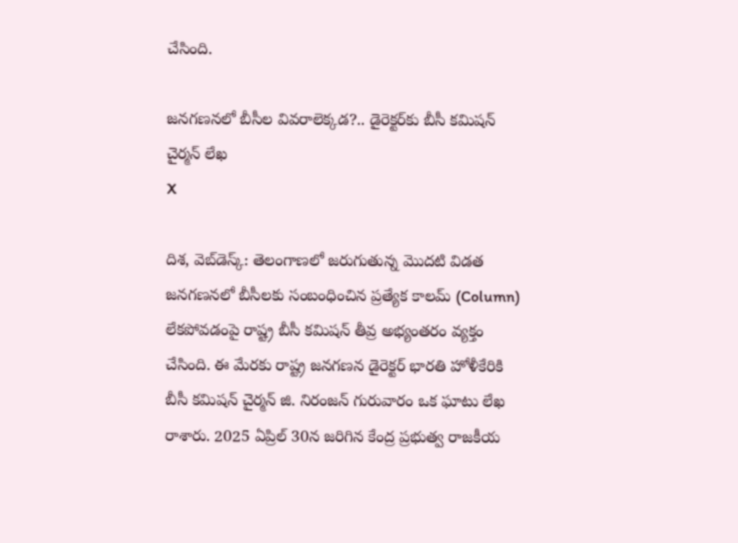చేసింది.

జనగణనలో బీసీల వివరాలెక్కడ?.. డైరెక్టర్‌కు బీసీ కమిషన్ చైర్మన్ లేఖ
X

దిశ, వెబ్‌డెస్క్: తెలంగాణలో జరుగుతున్న మొదటి విడత జనగణనలో బీసీలకు సంబంధించిన ప్రత్యేక కాలమ్ (Column) లేకపోవడంపై రాష్ట్ర బీసీ కమిషన్ తీవ్ర అభ్యంతరం వ్యక్తం చేసింది. ఈ మేరకు రాష్ట్ర జనగణన డైరెక్టర్ భారతి హోళీకేరికి బీసీ కమిషన్ చైర్మన్ జి. నిరంజన్ గురువారం ఒక ఘాటు లేఖ రాశారు. 2025 ఏప్రిల్ 30న జరిగిన కేంద్ర ప్రభుత్వ రాజకీయ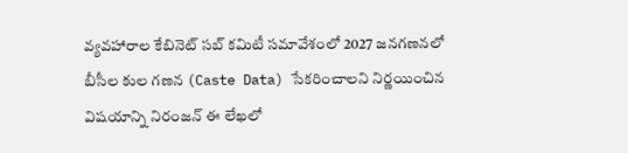వ్యవహారాల కేబినెట్ సబ్ కమిటీ సమావేశంలో 2027 జనగణనలో బీసీల కుల గణన (Caste Data) సేకరించాలని నిర్ణయించిన విషయాన్ని నిరంజన్ ఈ లేఖలో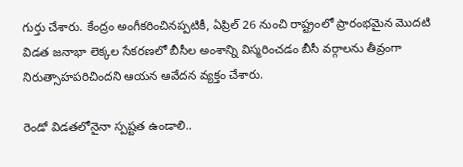గుర్తు చేశారు. కేంద్రం అంగీకరించినప్పటికీ, ఏప్రిల్ 26 నుంచి రాష్ట్రంలో ప్రారంభమైన మొదటి విడత జనాభా లెక్కల సేకరణలో బీసీల అంశాన్ని విస్మరించడం బీసీ వర్గాలను తీవ్రంగా నిరుత్సాహపరిచిందని ఆయన ఆవేదన వ్యక్తం చేశారు.

రెండో విడతలోనైనా స్పష్టత ఉండాలి..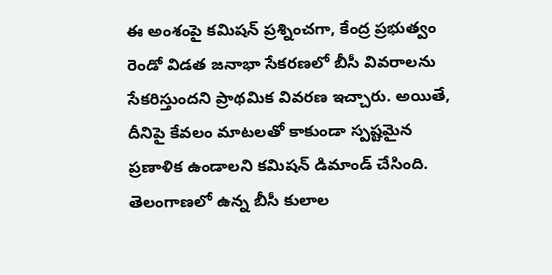ఈ అంశంపై కమిషన్ ప్రశ్నించగా, కేంద్ర ప్రభుత్వం రెండో విడత జనాభా సేకరణలో బీసీ వివరాలను సేకరిస్తుందని ప్రాథమిక వివరణ ఇచ్చారు. అయితే, దీనిపై కేవలం మాటలతో కాకుండా స్పష్టమైన ప్రణాళిక ఉండాలని కమిషన్ డిమాండ్ చేసింది. తెలంగాణలో ఉన్న బీసీ కులాల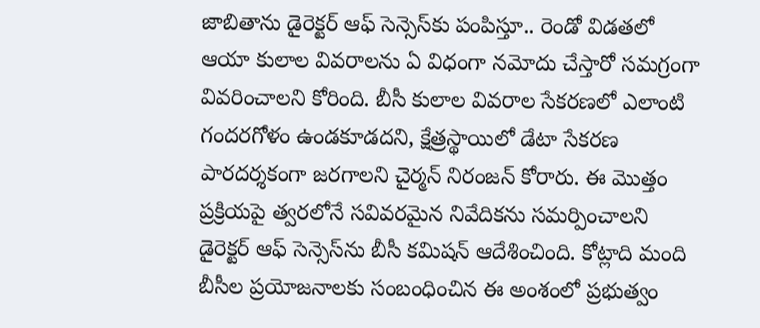జాబితాను డైరెక్టర్ ఆఫ్ సెన్సెస్‌కు పంపిస్తూ.. రెండో విడతలో ఆయా కులాల వివరాలను ఏ విధంగా నమోదు చేస్తారో సమగ్రంగా వివరించాలని కోరింది. బీసీ కులాల వివరాల సేకరణలో ఎలాంటి గందరగోళం ఉండకూడదని, క్షేత్రస్థాయిలో డేటా సేకరణ పారదర్శకంగా జరగాలని చైర్మన్ నిరంజన్ కోరారు. ఈ మొత్తం ప్రక్రియపై త్వరలోనే సవివరమైన నివేదికను సమర్పించాలని డైరెక్టర్ ఆఫ్ సెన్సెస్‌ను బీసీ కమిషన్ ఆదేశించింది. కోట్లాది మంది బీసీల ప్రయోజనాలకు సంబంధించిన ఈ అంశంలో ప్రభుత్వం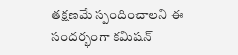తక్షణమే స్పందించాలని ఈ సందర్భంగా కమిషన్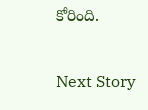కోరింది.

Next Story